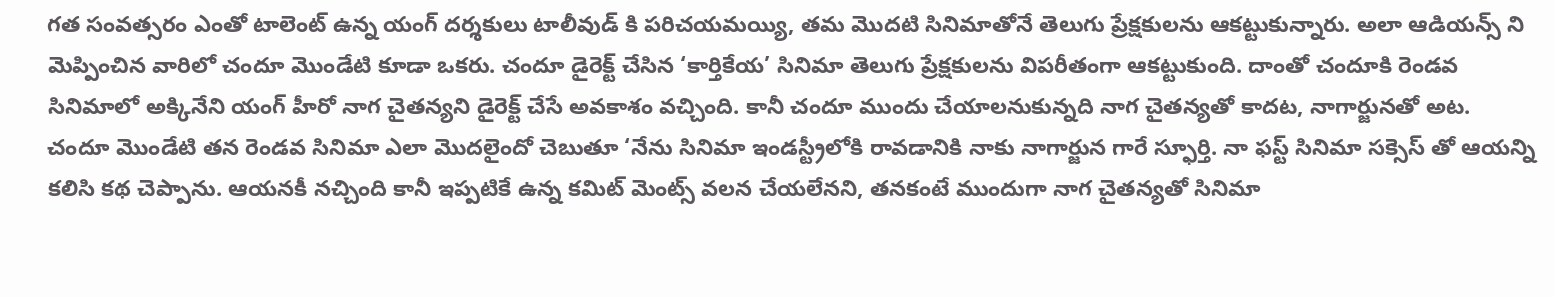గత సంవత్సరం ఎంతో టాలెంట్ ఉన్న యంగ్ దర్శకులు టాలీవుడ్ కి పరిచయమయ్యి, తమ మొదటి సినిమాతోనే తెలుగు ప్రేక్షకులను ఆకట్టుకున్నారు. అలా ఆడియన్స్ ని మెప్పించిన వారిలో చందూ మొండేటి కూడా ఒకరు. చందూ డైరెక్ట్ చేసిన ‘కార్తికేయ’ సినిమా తెలుగు ప్రేక్షకులను విపరీతంగా ఆకట్టుకుంది. దాంతో చందూకి రెండవ సినిమాలో అక్కినేని యంగ్ హీరో నాగ చైతన్యని డైరెక్ట్ చేసే అవకాశం వచ్చింది. కానీ చందూ ముందు చేయాలనుకున్నది నాగ చైతన్యతో కాదట, నాగార్జునతో అట.
చందూ మొండేటి తన రెండవ సినిమా ఎలా మొదలైందో చెబుతూ ‘నేను సినిమా ఇండస్ట్రీలోకి రావడానికి నాకు నాగార్జున గారే స్ఫూర్తి. నా ఫస్ట్ సినిమా సక్సెస్ తో ఆయన్ని కలిసి కథ చెప్పాను. ఆయనకీ నచ్చింది కానీ ఇప్పటికే ఉన్న కమిట్ మెంట్స్ వలన చేయలేనని, తనకంటే ముందుగా నాగ చైతన్యతో సినిమా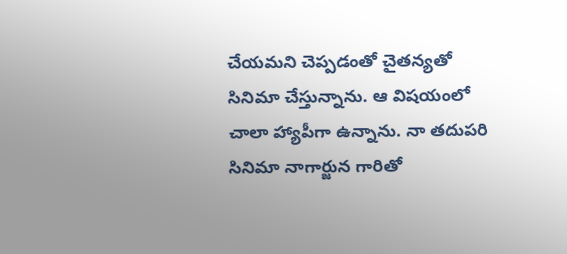చేయమని చెప్పడంతో చైతన్యతో సినిమా చేస్తున్నాను. ఆ విషయంలో చాలా హ్యాపీగా ఉన్నాను. నా తదుపరి సినిమా నాగార్జున గారితో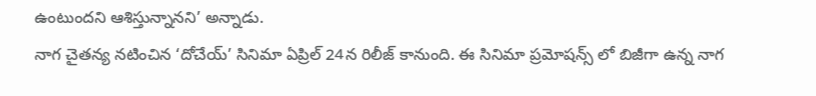ఉంటుందని ఆశిస్తున్నానని’ అన్నాడు.
నాగ చైతన్య నటించిన ‘దోచేయ్’ సినిమా ఏప్రిల్ 24న రిలీజ్ కానుంది. ఈ సినిమా ప్రమోషన్స్ లో బిజీగా ఉన్న నాగ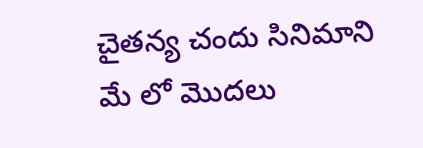చైతన్య చందు సినిమాని మే లో మొదలు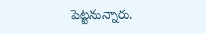పెట్టనున్నారు.